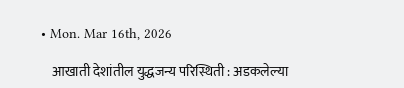• Mon. Mar 16th, 2026

    आखाती देशांतील युद्धजन्य परिस्थिती : अडकलेल्या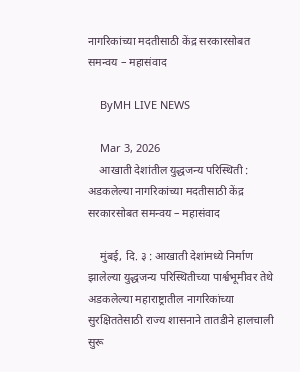नागरिकांच्या मदतीसाठी केंद्र सरकारसोबत समन्वय – महासंवाद

    ByMH LIVE NEWS

    Mar 3, 2026
    आखाती देशांतील युद्धजन्य परिस्थिती : अडकलेल्या नागरिकांच्या मदतीसाठी केंद्र सरकारसोबत समन्वय – महासंवाद

    मुंबई, दि. ३ : आखाती देशांमध्ये निर्माण झालेल्या युद्धजन्य परिस्थितीच्या पार्श्वभूमीवर तेथे अडकलेल्या महाराष्ट्रातील नागरिकांच्या सुरक्षिततेसाठी राज्य शासनाने तातडीने हालचाली सुरू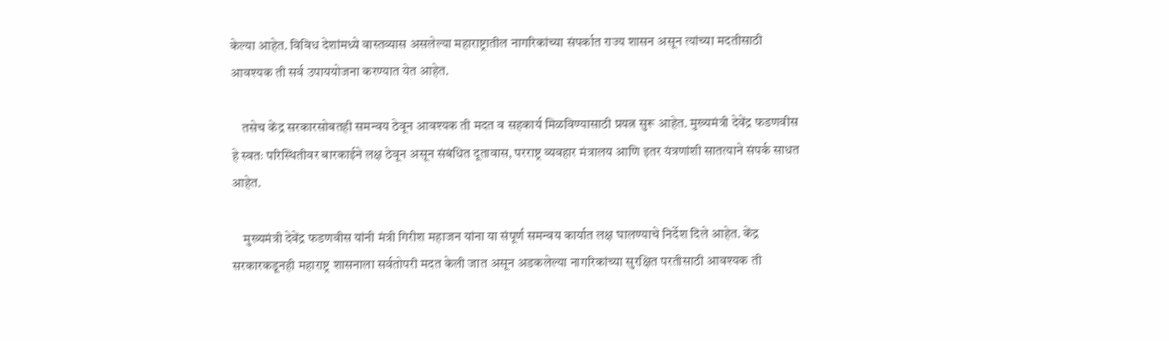केल्या आहेत. विविध देशांमध्ये वास्तव्यास असलेल्या महाराष्ट्रातील नागरिकांच्या संपर्कात राज्य शासन असून त्यांच्या मदतीसाठी आवश्यक ती सर्व उपाययोजना करण्यात येत आहेत.

    तसेच केंद्र सरकारसोबतही समन्वय ठेवून आवश्यक ती मदत व सहकार्य मिळविण्यासाठी प्रयत्न सुरू आहेत. मुख्यमंत्री देवेंद्र फडणवीस हे स्वतः परिस्थितीवर बारकाईने लक्ष ठेवून असून संबंधित दूतावास, परराष्ट्र व्यवहार मंत्रालय आणि इतर यंत्रणांशी सातत्याने संपर्क साधत आहेत.

    मुख्यमंत्री देवेंद्र फडणवीस यांनी मंत्री गिरीश महाजन यांना या संपूर्ण समन्वय कार्यात लक्ष घालण्याचे निर्देश दिले आहेत. केंद्र सरकारकडूनही महाराष्ट्र शासनाला सर्वतोपरी मदत केली जात असून अडकलेल्या नागरिकांच्या सुरक्षित परतीसाठी आवश्यक ती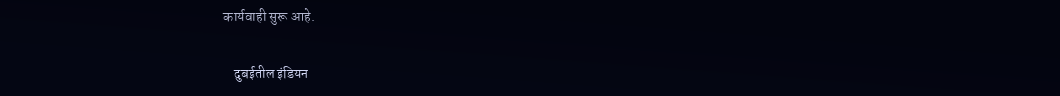कार्यवाही सुरू आहे.

    दुबईतील इंडियन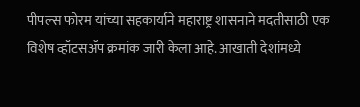पीपल्स फोरम यांच्या सहकार्याने महाराष्ट्र शासनाने मदतीसाठी एक विशेष व्हॉटसॲप क्रमांक जारी केला आहे. आखाती देशांमध्ये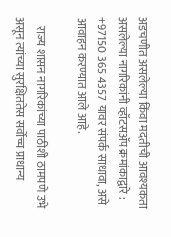अडचणीत असलेल्या किंवा मदतीची आवश्यकता असलेल्या नागरिकांनी व्हॉटसॲप क्रमांकाद्वारे : +97150 365 4357 यावर संपर्क साधावा, असे आवाहन करण्यात आले आहे.

    राज्य शासन नागरिकांच्या पाठीशी ठामपणे उभे असून त्यांच्या सुरक्षिततेस सर्वोच्च प्राधान्य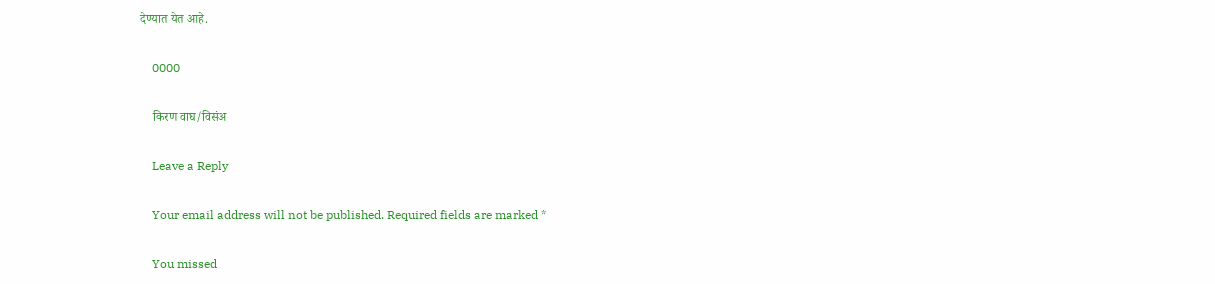देण्यात येत आहे.

    0000

    किरण वाघ/विसंअ

    Leave a Reply

    Your email address will not be published. Required fields are marked *

    You missed